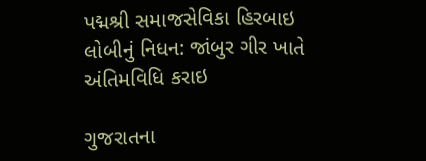પદ્મશ્રી સમાજસેવિકા હિરબાઇ લોબીનું નિધન: જાંબુર ગીર ખાતે અંતિમવિધિ કરાઇ

ગુજરાતના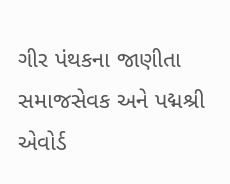ગીર પંથકના જાણીતા સમાજસેવક અને પદ્મશ્રી એવોર્ડ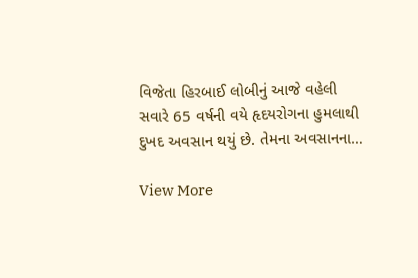વિજેતા હિરબાઈ લોબીનું આજે વહેલી સવારે 65 વર્ષની વયે હૃદયરોગના હુમલાથી દુખદ અવસાન થયું છે. તેમના અવસાનના…

View More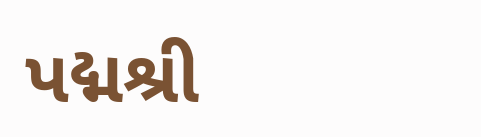પદ્મશ્રી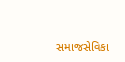સમાજસેવિકા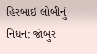હિરબાઇ લોબીનું નિધન: જાંબુર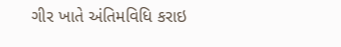ગીર ખાતે અંતિમવિધિ કરાઇ